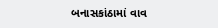બનાસકાંઠામાં વાવ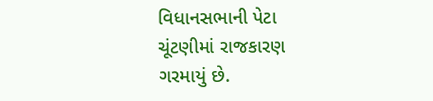વિધાનસભાની પેટા ચૂંટણીમાં રાજકારણ ગરમાયું છે.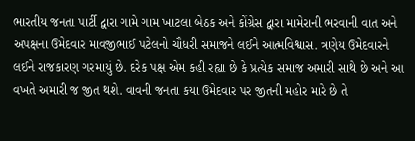ભારતીય જનતા પાર્ટી દ્વારા ગામે ગામ ખાટલા બેઠક અને કોંગ્રેસ દ્વારા મામેરાની ભરવાની વાત અને અપક્ષના ઉમેદવાર માવજીભાઈ પટેલનો ચૌધરી સમાજને લઈને આત્મવિશ્વાસ. ત્રણેય ઉમેદવારને લઈને રાજકારણ ગરમાયું છે. દરેક પક્ષ એમ કહી રહ્યા છે કે પ્રત્યેક સમાજ અમારી સાથે છે અને આ વખતે અમારી જ જીત થશે. વાવની જનતા કયા ઉમેદવાર પર જીતની મહોર મારે છે તે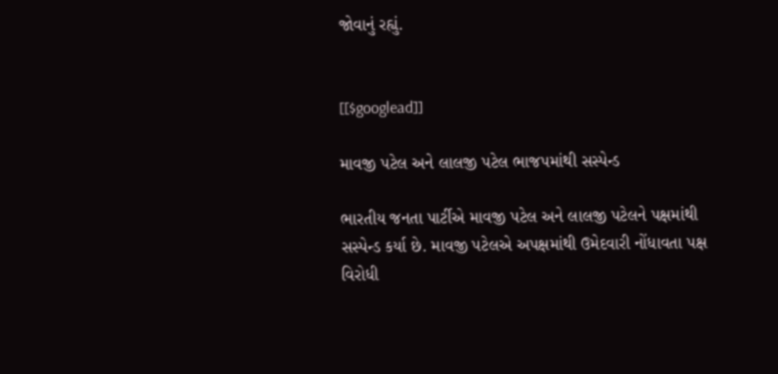જોવાનું રહ્યું.


[[$googlead]]

માવજી પટેલ અને લાલજી પટેલ ભાજપમાંથી સસ્પેન્ડ

ભારતીય જનતા પાર્ટીએ માવજી પટેલ અને લાલજી પટેલને પક્ષમાંથી સસ્પેન્ડ કર્યા છે. માવજી પટેલએ અપક્ષમાંથી ઉમેદવારી નોંધાવતા પક્ષ વિરોધી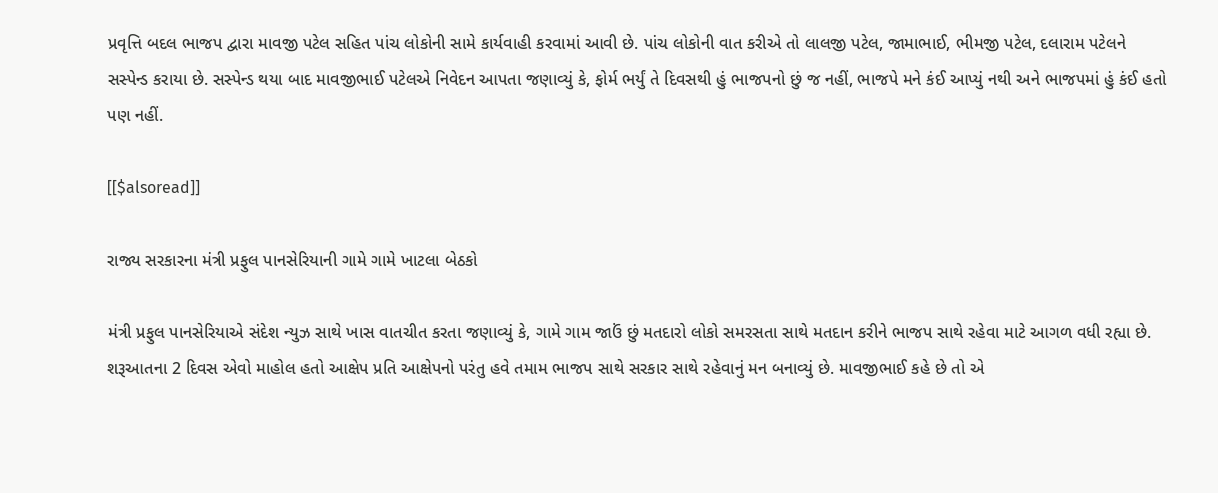પ્રવૃત્તિ બદલ ભાજપ દ્વારા માવજી પટેલ સહિત પાંચ લોકોની સામે કાર્યવાહી કરવામાં આવી છે. પાંચ લોકોની વાત કરીએ તો લાલજી પટેલ, જામાભાઈ, ભીમજી પટેલ, દલારામ પટેલને સસ્પેન્ડ કરાયા છે. સસ્પેન્ડ થયા બાદ માવજીભાઈ પટેલએ નિવેદન આપતા જણાવ્યું કે, ફોર્મ ભર્યું તે દિવસથી હું ભાજપનો છું જ નહીં, ભાજપે મને કંઈ આપ્યું નથી અને ભાજપમાં હું કંઈ હતો પણ નહીં.

[[$alsoread]]

રાજ્ય સરકારના મંત્રી પ્રફુલ પાનસેરિયાની ગામે ગામે ખાટલા બેઠકો

મંત્રી પ્રફુલ પાનસેરિયાએ સંદેશ ન્યુઝ સાથે ખાસ વાતચીત કરતા જણાવ્યું કે, ગામે ગામ જાઉં છું મતદારો લોકો સમરસતા સાથે મતદાન કરીને ભાજપ સાથે રહેવા માટે આગળ વધી રહ્યા છે. શરૂઆતના 2 દિવસ એવો માહોલ હતો આક્ષેપ પ્રતિ આક્ષેપનો પરંતુ હવે તમામ ભાજપ સાથે સરકાર સાથે રહેવાનું મન બનાવ્યું છે. માવજીભાઈ કહે છે તો એ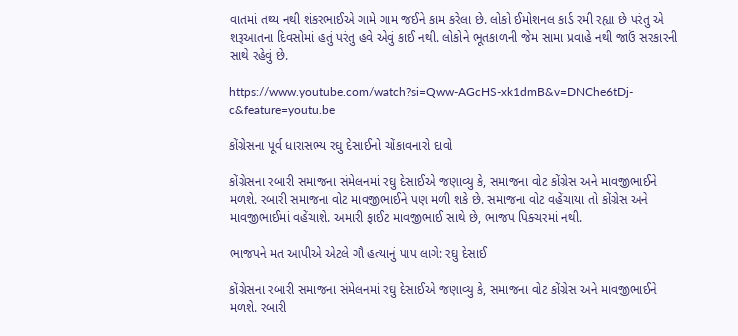વાતમાં તથ્ય નથી શંકરભાઈએ ગામે ગામ જઈને કામ કરેલા છે. લોકો ઈમોશનલ કાર્ડ રમી રહ્યા છે પરંતુ એ શરૂઆતના દિવસોમાં હતું પરંતુ હવે એવું કાઈ નથી. લોકોને ભૂતકાળની જેમ સામા પ્રવાહે નથી જાઉં સરકારની સાથે રહેવું છે.

https://www.youtube.com/watch?si=Qww-AGcHS-xk1dmB&v=DNChe6tDj-c&feature=youtu.be

કોંગ્રેસના પૂર્વ ધારાસભ્ય રઘુ દેસાઈનો ચોંકાવનારો દાવો

કોંગ્રેસના રબારી સમાજના સંમેલનમાં રઘુ દેસાઈએ જણાવ્યુ કે, સમાજના વોટ કોંગ્રેસ અને માવજીભાઈને મળશે. રબારી સમાજના વોટ માવજીભાઈને પણ મળી શકે છે. સમાજના વોટ વહેંચાયા તો કોંગ્રેસ અને માવજીભાઈમાં વહેંચાશે. અમારી ફાઈટ માવજીભાઈ સાથે છે, ભાજપ પિક્ચરમાં નથી.

ભાજપને મત આપીએ એટલે ગૌ હત્યાનું પાપ લાગે: રઘુ દેસાઈ

કોંગ્રેસના રબારી સમાજના સંમેલનમાં રઘુ દેસાઈએ જણાવ્યુ કે, સમાજના વોટ કોંગ્રેસ અને માવજીભાઈને મળશે. રબારી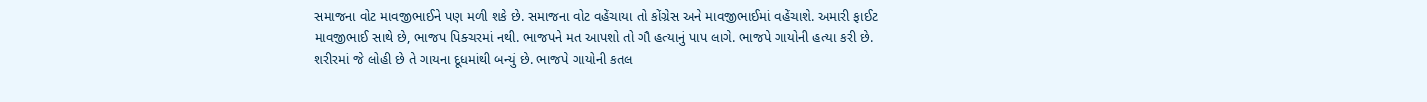સમાજના વોટ માવજીભાઈને પણ મળી શકે છે. સમાજના વોટ વહેંચાયા તો કોંગ્રેસ અને માવજીભાઈમાં વહેંચાશે. અમારી ફાઈટ માવજીભાઈ સાથે છે, ભાજપ પિક્ચરમાં નથી. ભાજપને મત આપશો તો ગૌ હત્યાનું પાપ લાગે. ભાજપે ગાયોની હત્યા કરી છે. શરીરમાં જે લોહી છે તે ગાયના દૂધમાંથી બન્યું છે. ભાજપે ગાયોની કતલ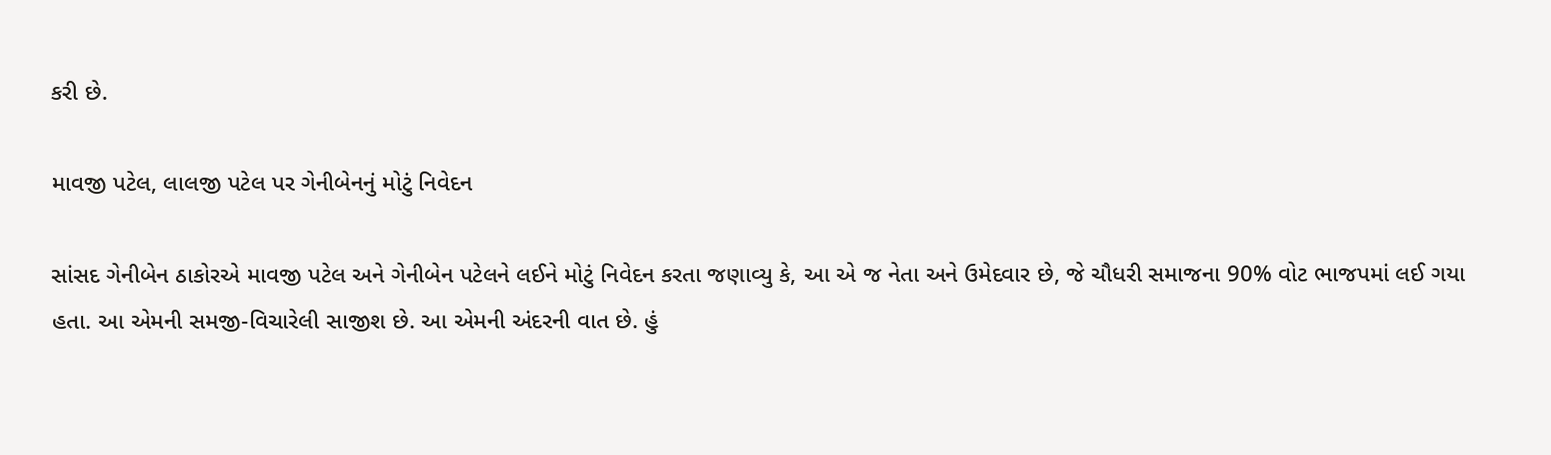કરી છે.

માવજી પટેલ, લાલજી પટેલ પર ગેનીબેનનું મોટું નિવેદન

સાંસદ ગેનીબેન ઠાકોરએ માવજી પટેલ અને ગેનીબેન પટેલને લઈને મોટું નિવેદન કરતા જણાવ્યુ કે, આ એ જ નેતા અને ઉમેદવાર છે, જે ચૌધરી સમાજના 90% વોટ ભાજપમાં લઈ ગયા હતા. આ એમની સમજી-વિચારેલી સાજીશ છે. આ એમની અંદરની વાત છે. હું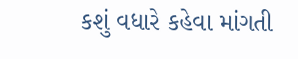કશું વધારે કહેવા માંગતી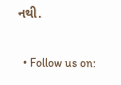નથી.

  • Follow us on: